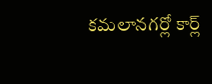కమలానగర్లో కార్ల్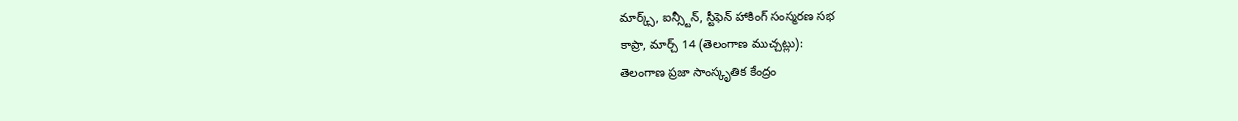మార్క్స్, ఐన్స్టీన్, స్టీఫెన్ హాకింగ్ సంస్మరణ సభ
కాప్రా, మార్చ్ 14 (తెలంగాణ ముచ్చట్లు):
తెలంగాణ ప్రజా సాంస్కృతిక కేంద్రం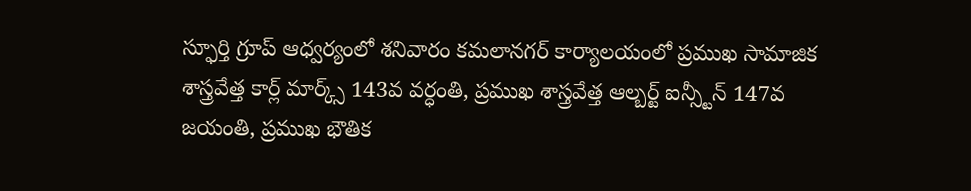స్ఫూర్తి గ్రూప్ ఆధ్వర్యంలో శనివారం కమలానగర్ కార్యాలయంలో ప్రముఖ సామాజిక శాస్త్రవేత్త కార్ల్ మార్క్స్ 143వ వర్ధంతి, ప్రముఖ శాస్త్రవేత్త ఆల్బర్ట్ ఐన్స్టీన్ 147వ జయంతి, ప్రముఖ భౌతిక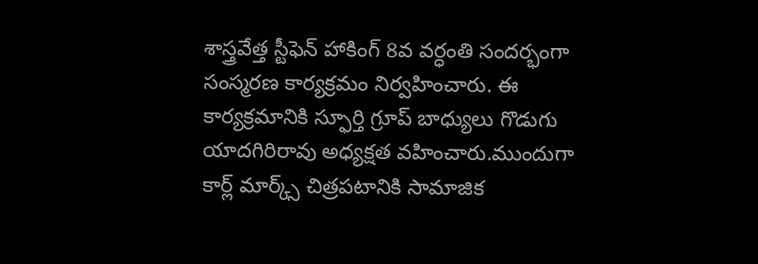శాస్త్రవేత్త స్టీఫెన్ హాకింగ్ 8వ వర్ధంతి సందర్భంగా సంస్మరణ కార్యక్రమం నిర్వహించారు. ఈ కార్యక్రమానికి స్ఫూర్తి గ్రూప్ బాధ్యులు గొడుగు యాదగిరిరావు అధ్యక్షత వహించారు.ముందుగా కార్ల్ మార్క్స్ చిత్రపటానికి సామాజిక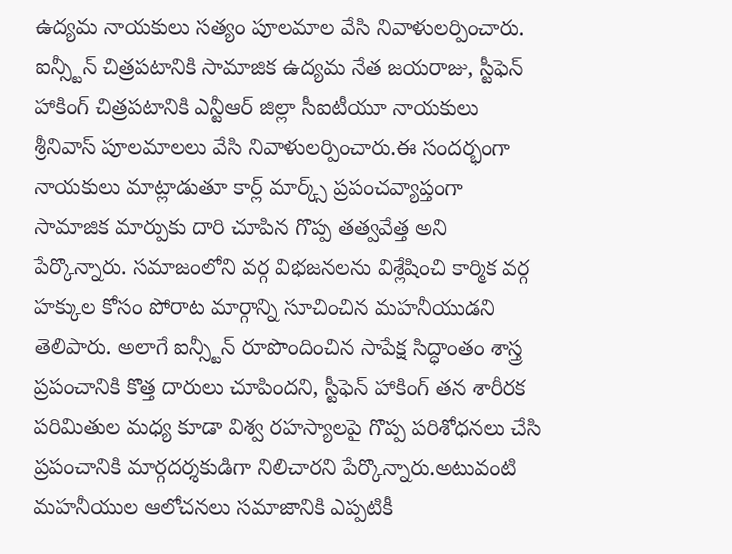ఉద్యమ నాయకులు సత్యం పూలమాల వేసి నివాళులర్పించారు. ఐన్స్టీన్ చిత్రపటానికి సామాజిక ఉద్యమ నేత జయరాజు, స్టీఫెన్ హాకింగ్ చిత్రపటానికి ఎన్టీఆర్ జిల్లా సీఐటీయూ నాయకులు శ్రీనివాస్ పూలమాలలు వేసి నివాళులర్పించారు.ఈ సందర్భంగా నాయకులు మాట్లాడుతూ కార్ల్ మార్క్స్ ప్రపంచవ్యాప్తంగా సామాజిక మార్పుకు దారి చూపిన గొప్ప తత్వవేత్త అని పేర్కొన్నారు. సమాజంలోని వర్గ విభజనలను విశ్లేషించి కార్మిక వర్గ హక్కుల కోసం పోరాట మార్గాన్ని సూచించిన మహనీయుడని తెలిపారు. అలాగే ఐన్స్టీన్ రూపొందించిన సాపేక్ష సిద్ధాంతం శాస్త్ర ప్రపంచానికి కొత్త దారులు చూపిందని, స్టీఫెన్ హాకింగ్ తన శారీరక పరిమితుల మధ్య కూడా విశ్వ రహస్యాలపై గొప్ప పరిశోధనలు చేసి ప్రపంచానికి మార్గదర్శకుడిగా నిలిచారని పేర్కొన్నారు.అటువంటి మహనీయుల ఆలోచనలు సమాజానికి ఎప్పటికీ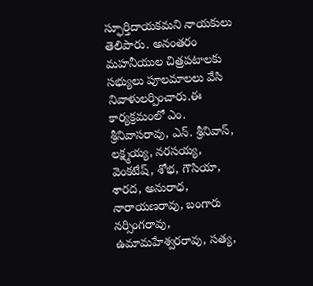స్ఫూర్తిదాయకమని నాయకులు తెలిపారు. అనంతరం మహనీయుల చిత్రపటాలకు సభ్యులు పూలమాలలు వేసి నివాళులర్పించారు.ఈ కార్యక్రమంలో ఎం. శ్రీనివాసరావు, ఎన్. శ్రీనివాస్, లక్ష్మయ్య, నరసయ్య, వెంకటేష్, శోభ, గౌసియా, శారద, అనురాధ, నారాయణరావు, బంగారు నర్సింగరావు, ఉమామహేశ్వరరావు, సత్య,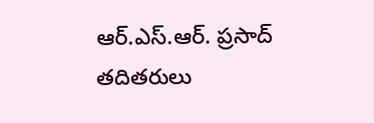ఆర్.ఎస్.ఆర్. ప్రసాద్ తదితరులు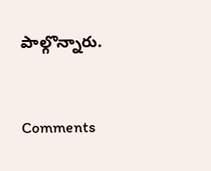పాల్గొన్నారు.


Comments